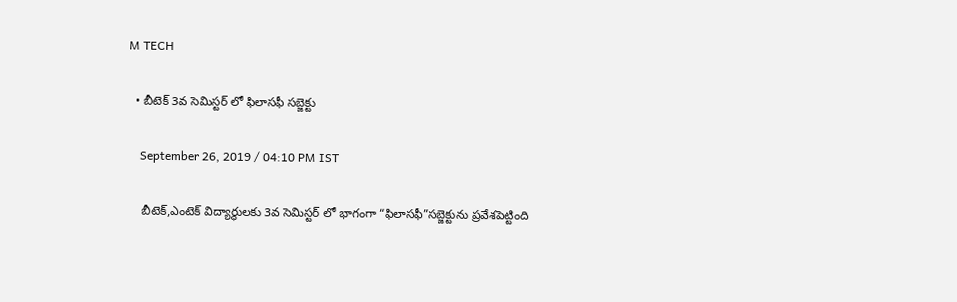M TECH

  • బీటెక్ 3వ సెమిస్టర్ లో ఫిలాసఫీ సబ్జెక్టు

    September 26, 2019 / 04:10 PM IST

    బీటెక్,ఎంటెక్ విద్యార్థులకు 3వ సెమిస్టర్ లో భాగంగా “ఫిలాసఫీ”సబ్జెక్టును ప్రవేశపెట్టింది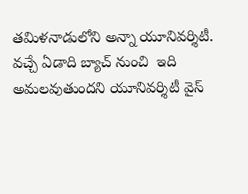తమిళనాడులోని అన్నా యూనివర్శిటీ. వచ్చే ఏడాది బ్యాచ్ నుంచి  ఇది అమలవుతుందని యూనివర్శిటీ వైస్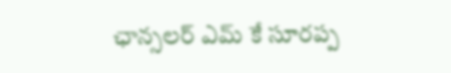ఛాన్సలర్ ఎమ్ కే సూరప్ప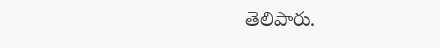తెలిపారు.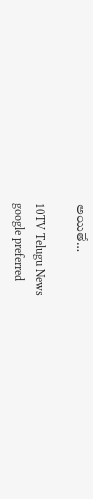అయితే…

10TV Telugu News
google preferred